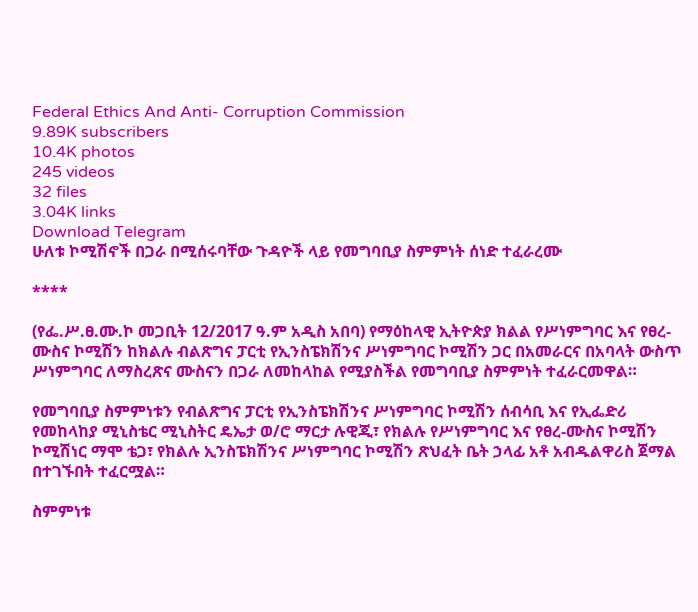Federal Ethics And Anti- Corruption Commission
9.89K subscribers
10.4K photos
245 videos
32 files
3.04K links
Download Telegram
ሁለቱ ኮሚሽኖች በጋራ በሚሰሩባቸው ጉዳዮች ላይ የመግባቢያ ስምምነት ሰነድ ተፈራረሙ

****

(የፌ.ሥ.ፀ.ሙ.ኮ መጋቢት 12/2017 ዓ.ም አዲስ አበባ) የማዕከላዊ ኢትዮጵያ ክልል የሥነምግባር እና የፀረ-ሙስና ኮሚሽን ከክልሉ ብልጽግና ፓርቲ የኢንስፔክሽንና ሥነምግባር ኮሚሽን ጋር በአመራርና በአባላት ውስጥ ሥነምግባር ለማስረጽና ሙስናን በጋራ ለመከላከል የሚያስችል የመግባቢያ ስምምነት ተፈራርመዋል።

የመግባቢያ ስምምነቱን የብልጽግና ፓርቲ የኢንስፔክሽንና ሥነምግባር ኮሚሽን ሰብሳቢ እና የኢፌድሪ የመከላከያ ሚኒስቴር ሚኒስትር ዴኤታ ወ/ሮ ማርታ ሉዊጂ፣ የክልሉ የሥነምግባር እና የፀረ-ሙስና ኮሚሽን ኮሚሽነር ማሞ ቴጋ፣ የክልሉ ኢንስፔክሽንና ሥነምግባር ኮሚሽን ጽህፈት ቤት ኃላፊ አቶ አብዱልዋሪስ ጀማል በተገኙበት ተፈርሟል።

ስምምነቱ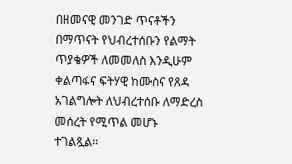በዘመናዊ መንገድ ጥናቶችን በማጥናት የህብረተሰቡን የልማት ጥያቄዎች ለመመለስ እንዲሁም ቀልጣፋና ፍትሃዊ ከሙስና የጸዳ አገልግሎት ለህብረተሰቡ ለማድረስ መሰረት የሚጥል መሆኑ ተገልጿል።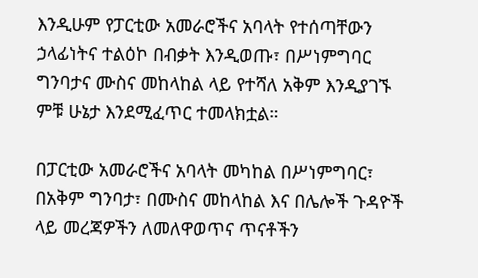እንዲሁም የፓርቲው አመራሮችና አባላት የተሰጣቸውን ኃላፊነትና ተልዕኮ በብቃት እንዲወጡ፣ በሥነምግባር ግንባታና ሙስና መከላከል ላይ የተሻለ አቅም እንዲያገኙ ምቹ ሁኔታ እንደሚፈጥር ተመላክቷል።

በፓርቲው አመራሮችና አባላት መካከል በሥነምግባር፣ በአቅም ግንባታ፣ በሙስና መከላከል እና በሌሎች ጉዳዮች ላይ መረጃዎችን ለመለዋወጥና ጥናቶችን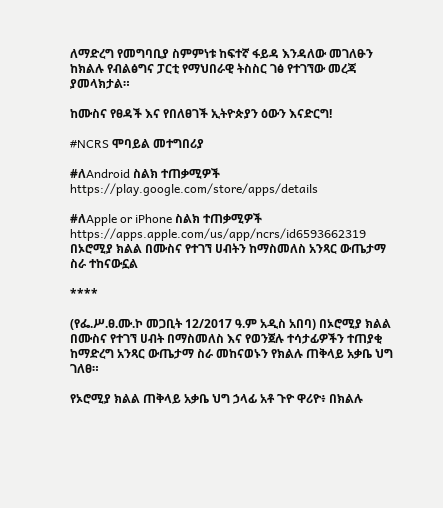ለማድረግ የመግባቢያ ስምምነቱ ከፍተኛ ፋይዳ እንዳለው መገለፁን ከክልሉ የብልፅግና ፓርቲ የማህበራዊ ትስስር ገፅ የተገኘው መረጃ ያመላክታል።

ከሙስና የፀዳች እና የበለፀገች ኢትዮጵያን ዕውን እናድርግ!

#NCRS ሞባይል መተግበሪያ

#ለAndroid ስልክ ተጠቃሚዎች
https://play.google.com/store/apps/details

#ለApple or iPhone ስልክ ተጠቃሚዎች
https://apps.apple.com/us/app/ncrs/id6593662319
በኦሮሚያ ክልል በሙስና የተገኘ ሀብትን ከማስመለስ አንጻር ውጤታማ ስራ ተከናውኗል

****

(የፌ.ሥ.ፀ.ሙ.ኮ መጋቢት 12/2017 ዓ.ም አዲስ አበባ) በኦሮሚያ ክልል በሙስና የተገኘ ሀብት በማስመለስ እና የወንጀሉ ተሳታፊዎችን ተጠያቂ ከማድረግ አንጻር ውጤታማ ስራ መከናወኑን የክልሉ ጠቅላይ አቃቤ ህግ ገለፀ።

የኦሮሚያ ክልል ጠቅላይ አቃቤ ህግ ኃላፊ አቶ ጉዮ ዋሪዮ፥ በክልሉ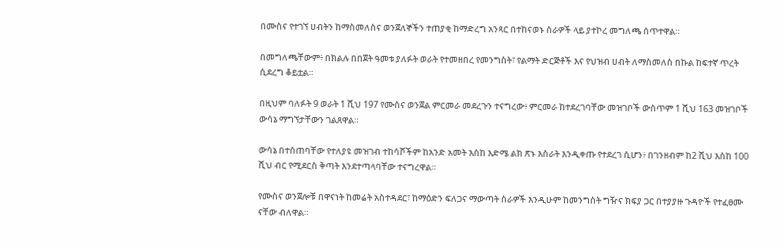በሙስና የተገኘ ሀብትን ከማስመለስና ወንጀለኞችን ተጠያቂ ከማድረግ አንጻር በተከናወኑ ስራዎች ላይ ያተኮረ መግለጫ ሰጥተዋል።

በመግለጫቸውም፥ በክልሉ በበጀት ዓመቱ ያለፉት ወራት የተመዘበረ የመንግስት፣ የልማት ድርጅቶች እና የህዝብ ሀብት ለማስመለስ በኩል ከፍተኛ ጥረት ሲደረግ ቆይቷል።

በዚህም ባለፉት 9 ወራት 1 ሺህ 197 የሙስና ወንጀል ምርመራ መደረጉን ተናግረው፥ ምርመራ ከተደረገባቸው መዝገቦች ውስጥም 1 ሺህ 163 መዝገቦች ውሳኔ ማግኘታቸውን ገልጸዋል።

ውሳኔ በተሰጠባቸው የተለያዩ መዝገብ ተከሳሾችም ከአንድ አመት እስከ እድሜ ልክ ጽኑ እስራት እንዲቀጡ የተደረገ ሲሆን፥ በገንዘብም ከ2 ሺህ እስከ 100 ሺህ ብር የሚደርስ ቅጣት እንደተጣላባቸው ተናግረዋል።

የሙስና ወንጀሎቹ በዋናነት ከመሬት አስተዳደር፣ ከማዕድን ፍለጋና ማውጣት ስራዎች እንዲሁም ከመንግስት ግዥና ክፍያ ጋር በተያያዙ ጉዳዮች የተፈፀሙ ናቸው ብለዋል።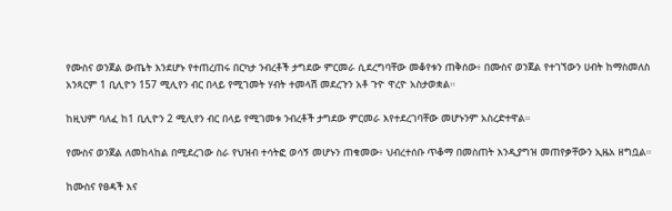የሙስና ወንጀል ውጤት እንደሆኑ የተጠረጠሩ በርካታ ንብረቶች ታግደው ምርመራ ሲደረግባቸው መቆየቱን ጠቅሰው፥ በሙስና ወንጀል የተገኘውን ሀብት ከማስመለስ አንጻርም 1 ቢሊዮን 157 ሚሊየን ብር በላይ የሚገመት ሃብት ተመላሽ መደረጉን አቶ ጉዮ ዋረዮ አስታወቋል።

ከዚህም ባለፈ ከ1 ቢሊዮን 2 ሚሊየን ብር በላይ የሚገመቱ ንብረቶች ታግደው ምርመራ እየተደረገባቸው መሆኑንም አስረድተዋል።

የሙስና ወንጀል ለመከላከል በሚደረገው ስራ የህዝብ ተሳትፎ ወሳኝ መሆኑን ጠቁመው፥ ህብረተሰቡ ጥቆማ በመስጠት እንዲያግዝ መጠየቃቸውን ኢዜአ ዘግቧል።

ከሙስና የፀዳች እና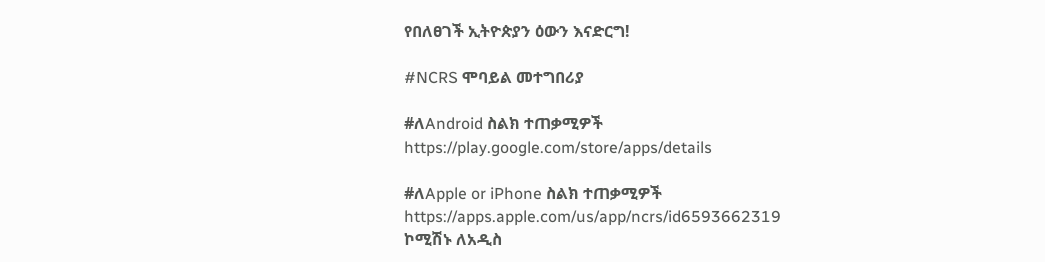የበለፀገች ኢትዮጵያን ዕውን እናድርግ!

#NCRS ሞባይል መተግበሪያ

#ለAndroid ስልክ ተጠቃሚዎች
https://play.google.com/store/apps/details

#ለApple or iPhone ስልክ ተጠቃሚዎች
https://apps.apple.com/us/app/ncrs/id6593662319
ኮሚሽኑ ለአዲስ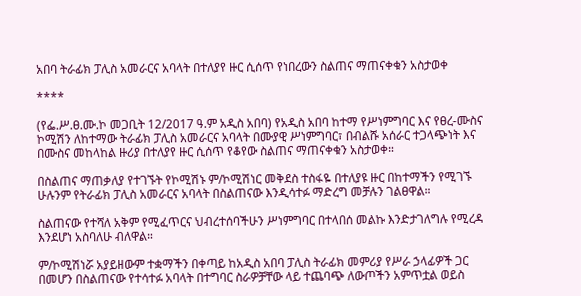አበባ ትራፊክ ፓሊስ አመራርና አባላት በተለያየ ዙር ሲሰጥ የነበረውን ስልጠና ማጠናቀቁን አስታወቀ

****

(የፌ.ሥ.ፀ.ሙ.ኮ መጋቢት 12/2017 ዓ.ም አዲስ አበባ) የአዲስ አበባ ከተማ የሥነምግባር እና የፀረ-ሙስና ኮሚሽን ለከተማው ትራፊክ ፓሊስ አመራርና አባላት በሙያዊ ሥነምግባር፣ በብልሹ አሰራር ተጋላጭነት እና በሙስና መከላከል ዙሪያ በተለያየ ዙር ሲሰጥ የቆየው ስልጠና ማጠናቀቁን አስታወቀ።

በስልጠና ማጠቃለያ የተገኙት የኮሚሽኑ ም/ኮሚሽነር መቅደስ ተስፋዬ በተለያዩ ዙር በከተማችን የሚገኙ ሁሉንም የትራፊክ ፓሊስ አመራርና አባላት በስልጠናው እንዲሳተፉ ማድረግ መቻሉን ገልፀዋል።

ስልጠናው የተሻለ አቅም የሚፈጥርና ህብረተሰባችሁን ሥነምግባር በተላበሰ መልኩ እንድታገለግሉ የሚረዳ እንደሆነ አስባለሁ ብለዋል።

ም/ኮሚሽነሯ አያይዘውም ተቋማችን በቀጣይ ከአዲስ አበባ ፓሊስ ትራፊክ መምሪያ የሥራ ኃላፊዎች ጋር በመሆን በስልጠናው የተሳተፉ አባላት በተግባር ስራዎቻቸው ላይ ተጨባጭ ለውጦችን አምጥቷል ወይስ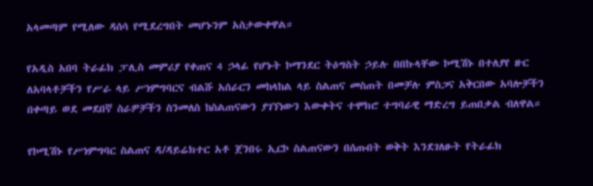አላመጣም የሚለው ዳሰሳ የሚደረግበት መሆኑንም አስታውቀዋል።

የአዲስ አበባ ትራፊክ ፓሊስ መምሪያ የቀጠና 4 ኃላፊ የሆኑት ኮማንደር ትዕግስት ኃይሉ በበኩላቸው ኮሚሽኑ በተለያየ ዙር ለአባላቶቻችን የሥራ ላይ ሥነምግባርና ብልሹ አሰራርን መከላከል ላይ ስልጠና መስጠት በመቻሉ ምስጋና አቅርበው አባሎቻችን በቀጣይ ወደ መደበኛ ስራዎቻችን ስንመለስ ከስልጠናውን ያገኘነውን እውቀትና ተሞክሮ ተግባራዊ ማድረግ ይጠበቃል ብለዋል።

የኮሚሽኑ የሥነምግባር ስልጠና ዳ/ዳይሬክተር አቶ ጀንበሩ ኢርኮ ስልጠናውን በሰጡበት ወቅት እንደገለፁት የትራፊክ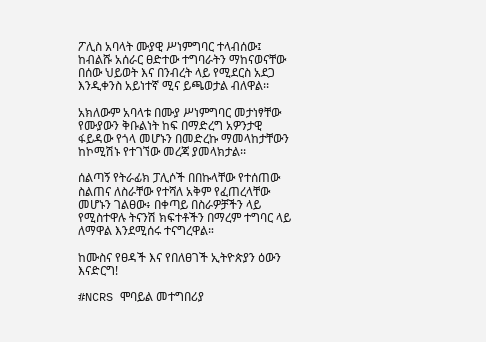ፖሊስ አባላት ሙያዊ ሥነምግባር ተላብሰው፤ ከብልሹ አሰራር ፀድተው ተግባራትን ማከናወናቸው በሰው ህይወት እና በንብረት ላይ የሚደርስ አደጋ እንዲቀንስ አይነተኛ ሚና ይጫወታል ብለዋል፡፡

አክለውም አባላቱ በሙያ ሥነምግባር መታነፃቸው የሙያውን ቅቡልነት ከፍ በማድረግ አዎንታዊ ፋይዳው የጎላ መሆኑን በመድረኩ ማመላከታቸውን ከኮሚሽኑ የተገኘው መረጃ ያመላክታል፡፡

ሰልጣኝ የትራፊክ ፓሊሶች በበኩላቸው የተሰጠው ስልጠና ለስራቸው የተሻለ አቅም የፈጠረላቸው መሆኑን ገልፀው፥ በቀጣይ በስራዎቻችን ላይ የሚስተዋሉ ትናንሽ ክፍተቶችን በማረም ተግባር ላይ ለማዋል እንደሚሰሩ ተናግረዋል።

ከሙስና የፀዳች እና የበለፀገች ኢትዮጵያን ዕውን እናድርግ!

#NCRS ሞባይል መተግበሪያ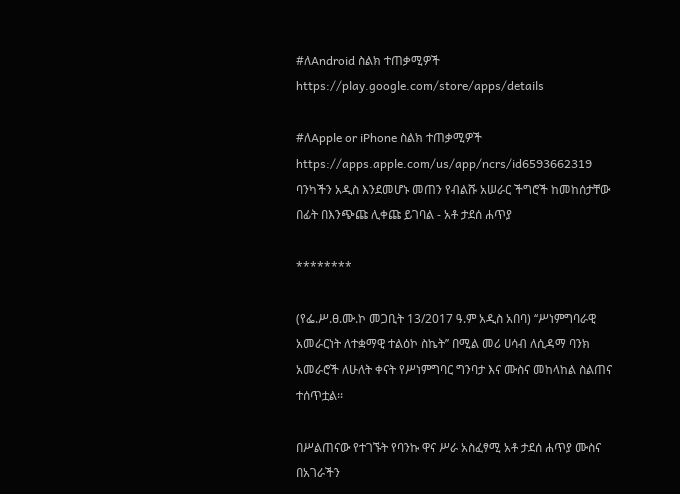#ለAndroid ስልክ ተጠቃሚዎች
https://play.google.com/store/apps/details

#ለApple or iPhone ስልክ ተጠቃሚዎች
https://apps.apple.com/us/app/ncrs/id6593662319
ባንካችን አዲስ እንደመሆኑ መጠን የብልሹ አሠራር ችግሮች ከመከሰታቸው በፊት በእንጭጩ ሊቀጩ ይገባል - አቶ ታደሰ ሐጥያ

********

(የፌ.ሥ.ፀ.ሙ.ኮ መጋቢት 13/2017 ዓ.ም አዲስ አበባ) ‘‘ሥነምግባራዊ አመራርነት ለተቋማዊ ተልዕኮ ስኬት’’ በሚል መሪ ሀሳብ ለሲዳማ ባንክ አመራሮች ለሁለት ቀናት የሥነምግባር ግንባታ እና ሙስና መከላከል ስልጠና ተሰጥቷል፡፡

በሥልጠናው የተገኙት የባንኩ ዋና ሥራ አስፈፃሚ አቶ ታደሰ ሐጥያ ሙስና በአገራችን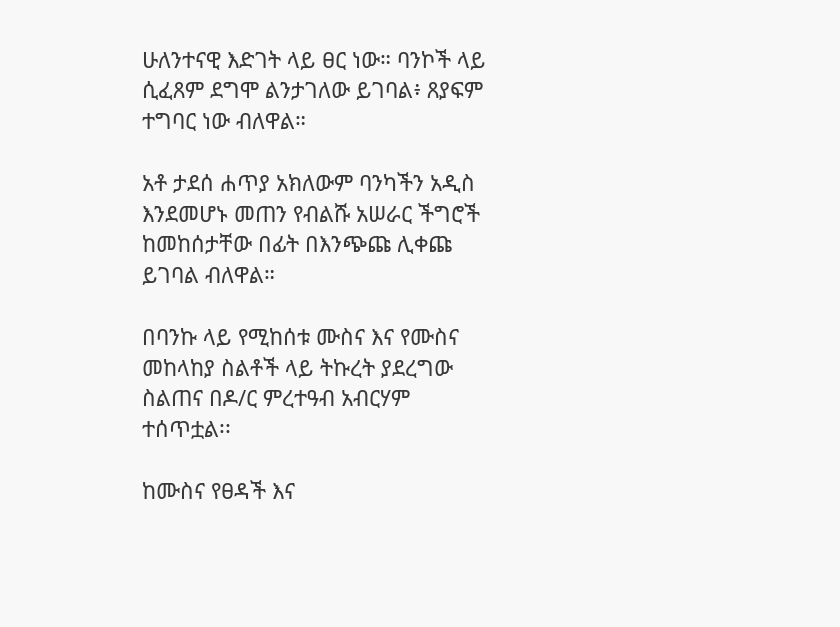ሁለንተናዊ እድገት ላይ ፀር ነው። ባንኮች ላይ ሲፈጸም ደግሞ ልንታገለው ይገባል፥ ጸያፍም ተግባር ነው ብለዋል።

አቶ ታደሰ ሐጥያ አክለውም ባንካችን አዲስ እንደመሆኑ መጠን የብልሹ አሠራር ችግሮች ከመከሰታቸው በፊት በእንጭጩ ሊቀጩ ይገባል ብለዋል።

በባንኩ ላይ የሚከሰቱ ሙስና እና የሙስና መከላከያ ስልቶች ላይ ትኩረት ያደረግው ስልጠና በዶ/ር ምረተዓብ አብርሃም ተሰጥቷል፡፡

ከሙስና የፀዳች እና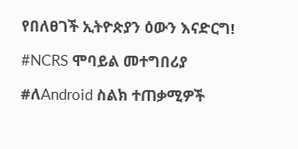የበለፀገች ኢትዮጵያን ዕውን እናድርግ!

#NCRS ሞባይል መተግበሪያ

#ለAndroid ስልክ ተጠቃሚዎች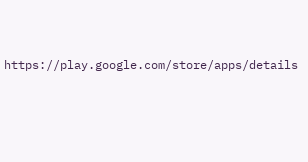https://play.google.com/store/apps/details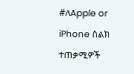#ለApple or iPhone ስልክ ተጠቃሚዎች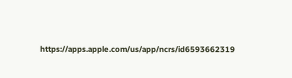https://apps.apple.com/us/app/ncrs/id6593662319